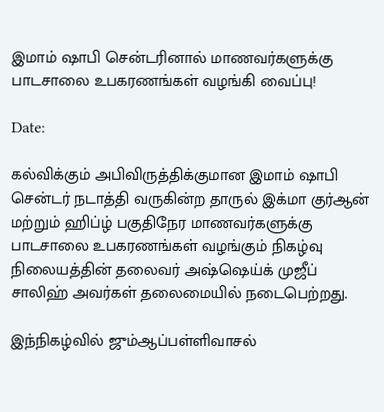இமாம் ஷாபி சென்டரினால் மாணவர்களுக்கு பாடசாலை உபகரணங்கள் வழங்கி வைப்பு!

Date:

கல்விக்கும் அபிவிருத்திக்குமான இமாம் ஷாபி சென்டர் நடாத்தி வருகின்ற தாருல் இக்மா குர்ஆன் மற்றும் ஹிப்ழ் பகுதிநேர மாணவர்களுக்கு பாடசாலை உபகரணங்கள் வழங்கும் நிகழ்வு நிலையத்தின் தலைவர் அஷ்ஷெய்க் முஜீப் சாலிஹ் அவர்கள் தலைமையில் நடைபெற்றது.

இந்நிகழ்வில் ஜும்ஆப்பள்ளிவாசல்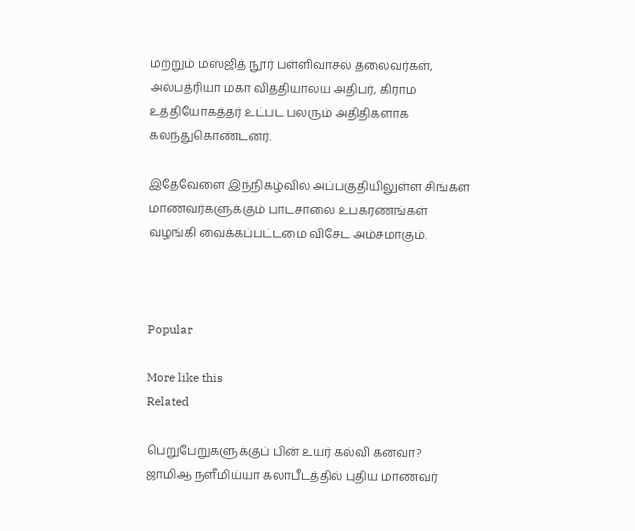மற்றும் மஸ்ஜித் நூர் பள்ளிவாசல் தலைவர்கள், அல்பத்ரியா மகா வித்தியாலய அதிபர், கிராம உத்தியோகத்தர் உட்பட பலரும் அதிதிகளாக கலந்துகொண்டனர்.

இதேவேளை இந்நிகழ்வில் அப்பகுதியிலுள்ள சிங்கள மாணவர்களுக்கும் பாடசாலை உபகரணங்கள் வழங்கி வைக்கப்பட்டமை விசேட அம்சமாகும்.



Popular

More like this
Related

பெறுபேறுகளுக்குப் பின் உயர் கல்வி கனவா? ஜாமிஆ நளீமிய்யா கலாபீடத்தில் புதிய மாணவர்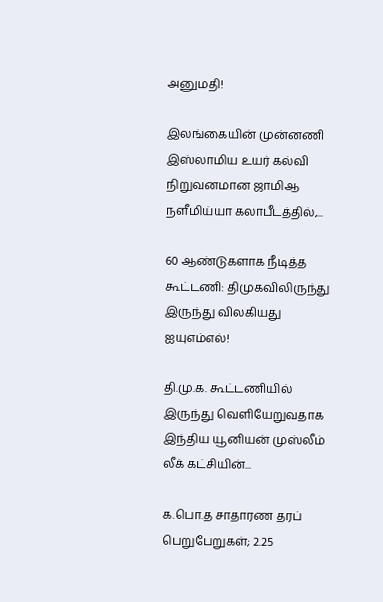அனுமதி!

இலங்கையின் முன்னணி இஸ்லாமிய உயர் கல்வி நிறுவனமான ஜாமிஆ நளீமிய்யா கலாபீடத்தில்,...

60 ஆண்டுகளாக நீடித்த கூட்டணி: திமுகவிலிருந்து இருந்து விலகியது ஐயுஎம்எல்!

தி.மு.க. கூட்டணியில் இருந்து வெளியேறுவதாக இந்திய யூனியன் முஸ்லீம் லீக் கட்சியின்...

க.பொ.த சாதாரண தரப் பெறுபேறுகள்; 2.25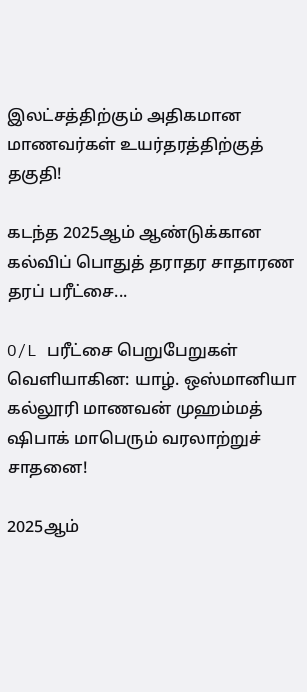இலட்சத்திற்கும் அதிகமான மாணவர்கள் உயர்தரத்திற்குத் தகுதி!

கடந்த 2025ஆம் ஆண்டுக்கான கல்விப் பொதுத் தராதர சாதாரண தரப் பரீட்சை...

O/L பரீட்சை பெறுபேறுகள் வெளியாகின: யாழ். ஒஸ்மானியா கல்லூரி மாணவன் முஹம்மத் ஷிபாக் மாபெரும் வரலாற்றுச் சாதனை!

2025ஆம்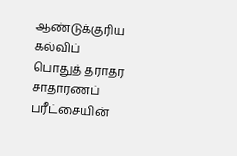ஆண்டுக்குரிய கல்விப் பொதுத் தராதர சாதாரணப் பரீட்சையின்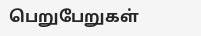பெறுபேறுகள்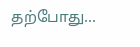தற்போது...